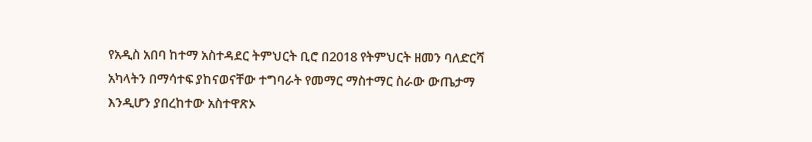የአዲስ አበባ ከተማ አስተዳደር ትምህርት ቢሮ በ2018 የትምህርት ዘመን ባለድርሻ አካላትን በማሳተፍ ያከናወናቸው ተግባራት የመማር ማስተማር ስራው ውጤታማ እንዲሆን ያበረከተው አስተዋጽኦ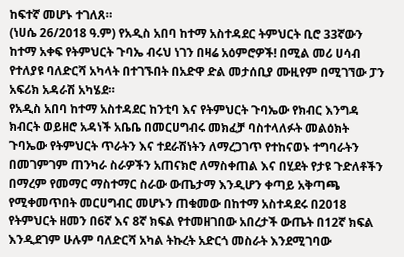ከፍተኛ መሆኑ ተገለጸ።
(ነሀሴ 26/2018 ዓ.ም) የአዲስ አበባ ከተማ አስተዳደር ትምህርት ቢሮ 33ኛውን ከተማ አቀፍ የትምህርት ጉባኤ ብሩህ ነገን በዛሬ አዕምሮዎች! በሚል መሪ ሀሳብ የተለያዩ ባለድርሻ አካላት በተገኙበት በአድዋ ድል መታሰቢያ ሙዚየም በሚገኘው ፓን አፍሪክ አዳራሽ አካሄደ።
የአዲስ አበባ ከተማ አስተዳደር ከንቲባ እና የትምህርት ጉባኤው የክብር እንግዳ ክብርት ወይዘሮ አዳነች አቤቤ በመርሀግብሩ መክፈቻ ባስተላለፉት መልዕክት ጉባኤው የትምህርት ጥራትን እና ተደራሽነትን ለማረጋገጥ የተከናወኑ ተግባራትን በመገምገም ጠንካራ ስራዎችን አጠናክሮ ለማስቀጠል እና በሂደት የታዩ ጉድለቶችን በማረም የመማር ማስተማር ስራው ውጤታማ እንዲሆን ቀጣይ አቅጣጫ የሚቀመጥበት መርሀግብር መሆኑን ጠቁመው በከተማ አስተዳደሩ በ2018 የትምህርት ዘመን በ6ኛ እና 8ኛ ክፍል የተመዘገበው አበረታች ውጤት በ12ኛ ክፍል እንዲደገም ሁሉም ባለድርሻ አካል ትኩረት አድርጎ መስራት እንደሚገባው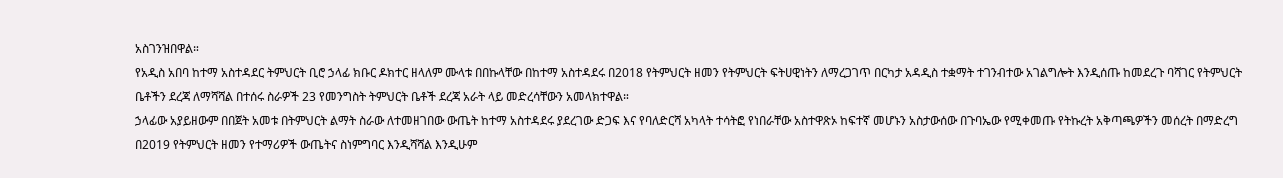አስገንዝበዋል።
የአዲስ አበባ ከተማ አስተዳደር ትምህርት ቢሮ ኃላፊ ክቡር ዶክተር ዘላለም ሙላቱ በበኩላቸው በከተማ አስተዳደሩ በ2018 የትምህርት ዘመን የትምህርት ፍትሀዊነትን ለማረጋገጥ በርካታ አዳዲስ ተቋማት ተገንብተው አገልግሎት እንዲሰጡ ከመደረጉ ባሻገር የትምህርት ቤቶችን ደረጃ ለማሻሻል በተሰሩ ስራዎች 23 የመንግስት ትምህርት ቤቶች ደረጃ አራት ላይ መድረሳቸውን አመላክተዋል።
ኃላፊው አያይዘውም በበጀት አመቱ በትምህርት ልማት ስራው ለተመዘገበው ውጤት ከተማ አስተዳደሩ ያደረገው ድጋፍ እና የባለድርሻ አካላት ተሳትፎ የነበራቸው አስተዋጽኦ ከፍተኛ መሆኑን አስታውሰው በጉባኤው የሚቀመጡ የትኩረት አቅጣጫዎችን መሰረት በማድረግ በ2019 የትምህርት ዘመን የተማሪዎች ውጤትና ስነምግባር እንዲሻሻል እንዲሁም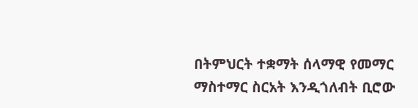በትምህርት ተቋማት ሰላማዊ የመማር ማስተማር ስርአት እንዲጎለብት ቢሮው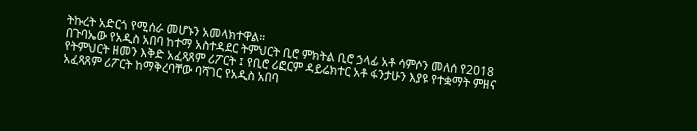ትኩረት አድርጎ የሚሰራ መሆኑን አመላክተዋል።
በጉባኤው የአዲስ አበባ ከተማ አስተዳደር ትምህርት ቢሮ ምክትል ቢሮ ኃላፊ አቶ ሳምሶን መለሰ የ2018 የትምህርት ዘመን እቅድ አፈጻጸም ሪፖርት ፤ የቢሮ ሪፎርም ዳይሬክተር አቶ ፋንታሁን እያዩ የተቋማት ምዘና አፈጻጸም ሪፖርት ከማቅረባቸው ባሻገር የአዲስ አበባ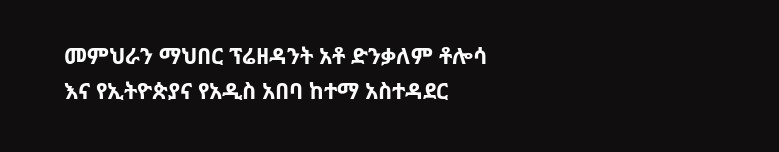መምህራን ማህበር ፕሬዘዳንት አቶ ድንቃለም ቶሎሳ እና የኢትዮጵያና የአዲስ አበባ ከተማ አስተዳደር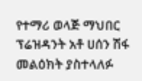የተማሪ ወላጅ ማህበር ፕሬዝዳንት አቶ ሀሰን ሽፋ መልዕክት ያስተላለፉ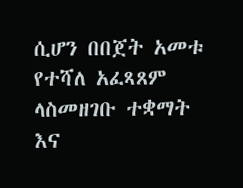ሲሆን በበጀት አመቱ የተሻለ አፈጻጸም ላስመዘገቡ ተቋማት እና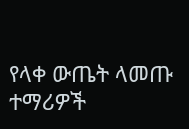የላቀ ውጤት ላመጡ ተማሪዎች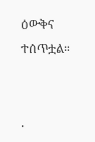ዕውቅና ተሰጥቷል።


.